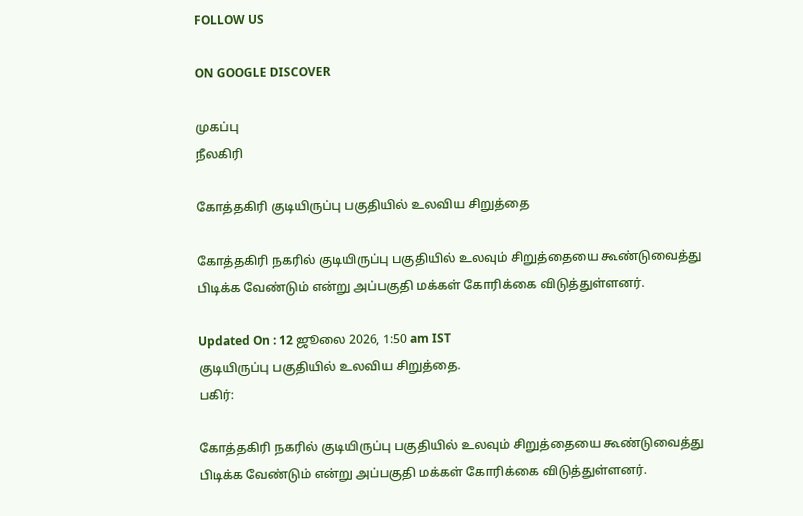FOLLOW US

ON GOOGLE DISCOVER

முகப்பு
நீலகிரி

கோத்தகிரி குடியிருப்பு பகுதியில் உலவிய சிறுத்தை

கோத்தகிரி நகரில் குடியிருப்பு பகுதியில் உலவும் சிறுத்தையை கூண்டுவைத்து பிடிக்க வேண்டும் என்று அப்பகுதி மக்கள் கோரிக்கை விடுத்துள்ளனர்.

Updated On : 12 ஜூலை 2026, 1:50 am IST
குடியிருப்பு பகுதியில் உலவிய சிறுத்தை.
பகிர்:

கோத்தகிரி நகரில் குடியிருப்பு பகுதியில் உலவும் சிறுத்தையை கூண்டுவைத்து பிடிக்க வேண்டும் என்று அப்பகுதி மக்கள் கோரிக்கை விடுத்துள்ளனர்.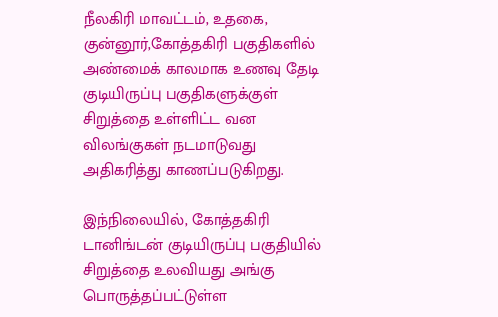நீலகிரி மாவட்டம், உதகை, குன்னூர்,கோத்தகிரி பகுதிகளில் அண்மைக் காலமாக உணவு தேடி குடியிருப்பு பகுதிகளுக்குள் சிறுத்தை உள்ளிட்ட வன விலங்குகள் நடமாடுவது அதிகரித்து காணப்படுகிறது.

இந்நிலையில், கோத்தகிரி டானிங்டன் குடியிருப்பு பகுதியில் சிறுத்தை உலவியது அங்கு பொருத்தப்பட்டுள்ள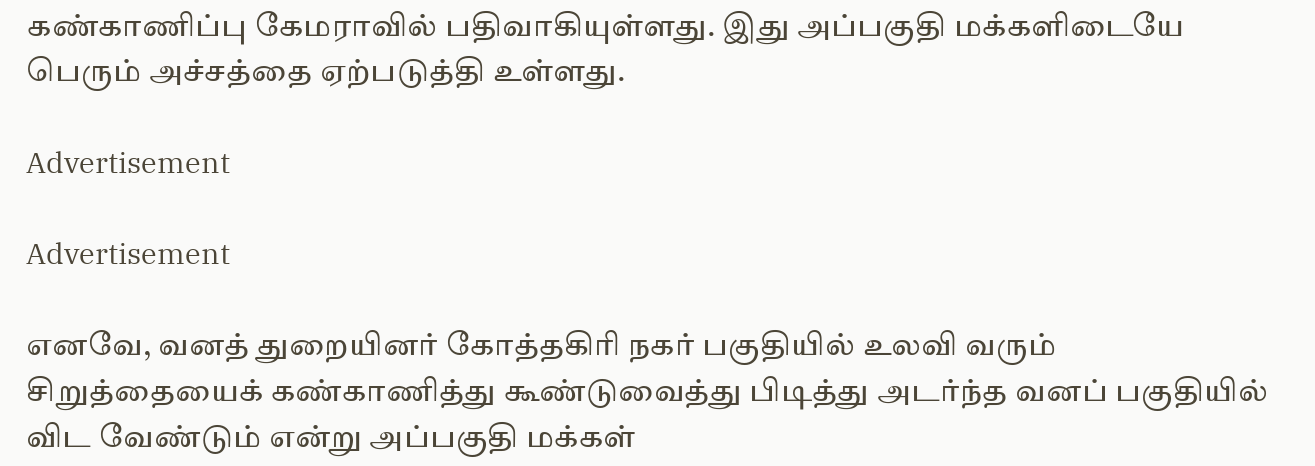கண்காணிப்பு கேமராவில் பதிவாகியுள்ளது. இது அப்பகுதி மக்களிடையே பெரும் அச்சத்தை ஏற்படுத்தி உள்ளது.

Advertisement

Advertisement

எனவே, வனத் துறையினர் கோத்தகிரி நகர் பகுதியில் உலவி வரும் சிறுத்தையைக் கண்காணித்து கூண்டுவைத்து பிடித்து அடர்ந்த வனப் பகுதியில் விட வேண்டும் என்று அப்பகுதி மக்கள்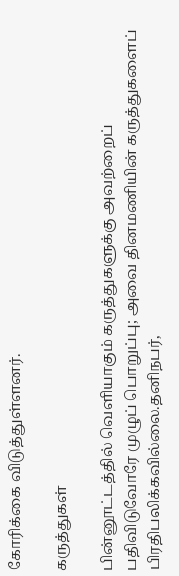கோரிக்கை விடுத்துள்ளனர்.

கருத்துகள்

பின்னூட்டத்தில் வெளியாகும் கருத்துகளுக்கு அவற்றைப் பதிவிடுவோரே முழுப் பொறுப்பு; அவை தினமணியின் கருத்துகளைப் பிரதிபலிக்கவில்லை.தனிநபர்,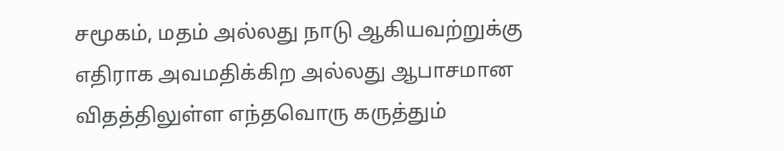சமூகம், மதம் அல்லது நாடு ஆகியவற்றுக்கு எதிராக அவமதிக்கிற அல்லது ஆபாசமான விதத்திலுள்ள எந்தவொரு கருத்தும்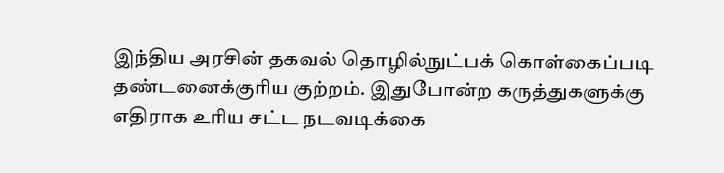இந்திய அரசின் தகவல் தொழில்நுட்பக் கொள்கைப்படி தண்டனைக்குரிய குற்றம். இதுபோன்ற கருத்துகளுக்கு எதிராக உரிய சட்ட நடவடிக்கை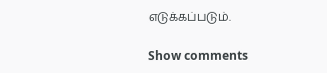எடுக்கப்படும்.

Show comments